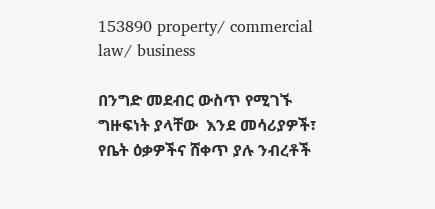153890 property/ commercial law/ business

በንግድ መደብር ውስጥ የሚገኙ ግዙፍነት ያላቸው  እንደ መሳሪያዎች፣ የቤት ዕቃዎችና ሸቀጥ ያሉ ንብረቶች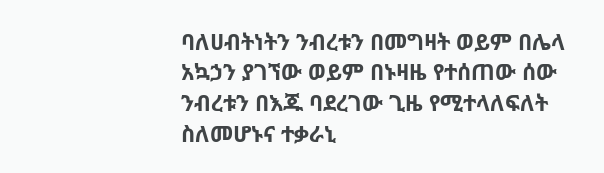ባለሀብትነትን ንብረቱን በመግዛት ወይም በሌላ አኳኃን ያገኘው ወይም በኑዛዜ የተሰጠው ሰው ንብረቱን በእጁ ባደረገው ጊዜ የሚተላለፍለት ስለመሆኑና ተቃራኒ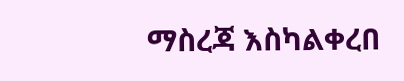ማስረጃ እስካልቀረበ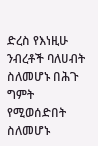ድረስ የእነዚሁ ንብረቶች ባለሀብት ስለመሆኑ በሕጉ ግምት የሚወሰድበት ስለመሆኑ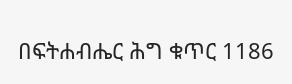በፍትሐብሔር ሕግ ቁጥር 1186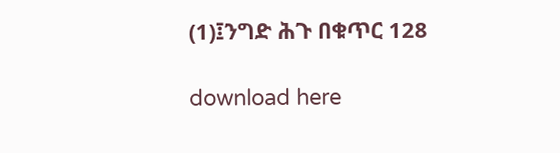(1)፤ንግድ ሕጉ በቁጥር 128

download here